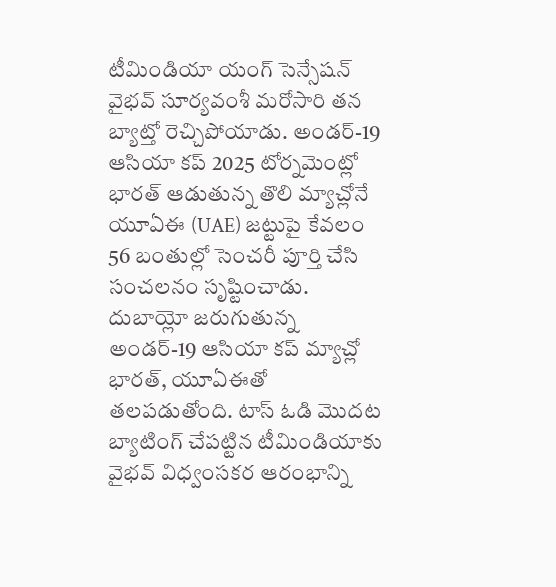టీమిండియా యంగ్ సెన్సేషన్ వైభవ్ సూర్యవంశీ మరోసారి తన బ్యాట్తో రెచ్చిపోయాడు. అండర్-19 ఆసియా కప్ 2025 టోర్నమెంట్లో భారత్ ఆడుతున్న తొలి మ్యాచ్లోనే యూఏఈ (UAE) జట్టుపై కేవలం 56 బంతుల్లో సెంచరీ పూర్తి చేసి సంచలనం సృష్టించాడు. దుబాయ్లో జరుగుతున్న అండర్-19 ఆసియా కప్ మ్యాచ్లో భారత్, యూఏఈతో తలపడుతోంది. టాస్ ఓడి మొదట బ్యాటింగ్ చేపట్టిన టీమిండియాకు వైభవ్ విధ్వంసకర ఆరంభాన్ని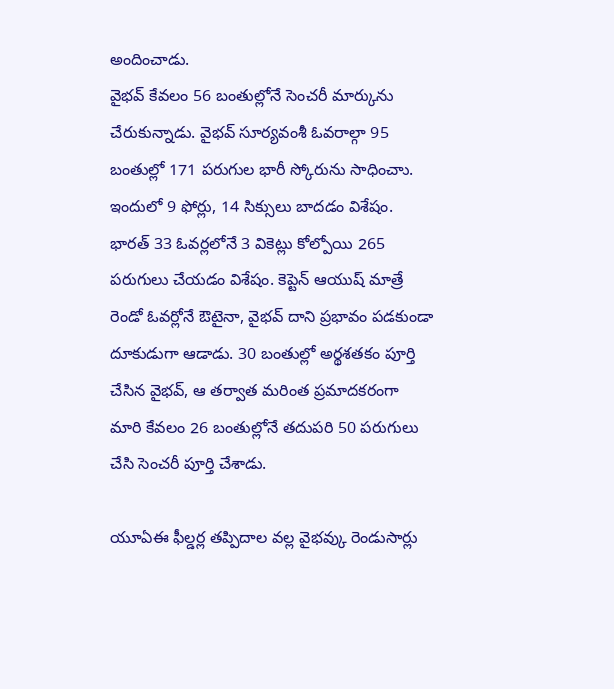అందించాడు.
వైభవ్ కేవలం 56 బంతుల్లోనే సెంచరీ మార్కును చేరుకున్నాడు. వైభవ్ సూర్యవంశీ ఓవరాల్గా 95 బంతుల్లో 171 పరుగుల భారీ స్కోరును సాధించాు. ఇందులో 9 ఫోర్లు, 14 సిక్సులు బాదడం విశేషం. భారత్ 33 ఓవర్లలోనే 3 వికెట్లు కోల్పోయి 265 పరుగులు చేయడం విశేషం. కెప్టెన్ ఆయుష్ మాత్రే రెండో ఓవర్లోనే ఔటైనా, వైభవ్ దాని ప్రభావం పడకుండా దూకుడుగా ఆడాడు. 30 బంతుల్లో అర్థశతకం పూర్తి చేసిన వైభవ్, ఆ తర్వాత మరింత ప్రమాదకరంగా మారి కేవలం 26 బంతుల్లోనే తదుపరి 50 పరుగులు చేసి సెంచరీ పూర్తి చేశాడు.

యూఏఈ ఫీల్డర్ల తప్పిదాల వల్ల వైభవ్కు రెండుసార్లు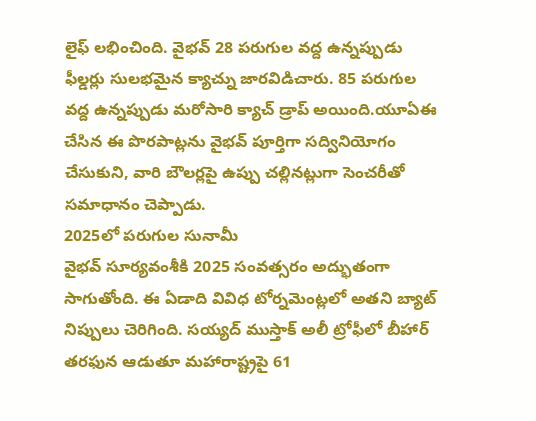లైఫ్ లభించింది. వైభవ్ 28 పరుగుల వద్ద ఉన్నప్పుడు ఫీల్డర్లు సులభమైన క్యాచ్ను జారవిడిచారు. 85 పరుగుల వద్ద ఉన్నప్పుడు మరోసారి క్యాచ్ డ్రాప్ అయింది.యూఏఈ చేసిన ఈ పొరపాట్లను వైభవ్ పూర్తిగా సద్వినియోగం చేసుకుని, వారి బౌలర్లపై ఉప్పు చల్లినట్లుగా సెంచరీతో సమాధానం చెప్పాడు.
2025లో పరుగుల సునామీ
వైభవ్ సూర్యవంశీకి 2025 సంవత్సరం అద్భుతంగా సాగుతోంది. ఈ ఏడాది వివిధ టోర్నమెంట్లలో అతని బ్యాట్ నిప్పులు చెరిగింది. సయ్యద్ ముస్తాక్ అలీ ట్రోఫీలో బీహార్ తరఫున ఆడుతూ మహారాష్ట్రపై 61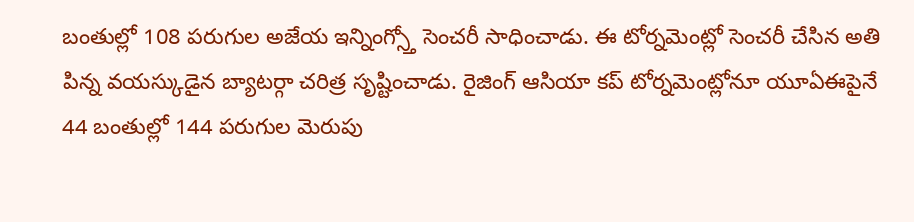బంతుల్లో 108 పరుగుల అజేయ ఇన్నింగ్స్తో సెంచరీ సాధించాడు. ఈ టోర్నమెంట్లో సెంచరీ చేసిన అతి పిన్న వయస్కుడైన బ్యాటర్గా చరిత్ర సృష్టించాడు. రైజింగ్ ఆసియా కప్ టోర్నమెంట్లోనూ యూఏఈపైనే 44 బంతుల్లో 144 పరుగుల మెరుపు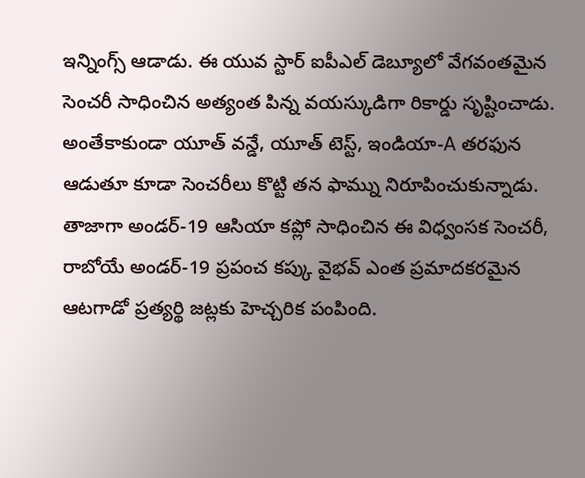ఇన్నింగ్స్ ఆడాడు. ఈ యువ స్టార్ ఐపీఎల్ డెబ్యూలో వేగవంతమైన సెంచరీ సాధించిన అత్యంత పిన్న వయస్కుడిగా రికార్డు సృష్టించాడు. అంతేకాకుండా యూత్ వన్డే, యూత్ టెస్ట్, ఇండియా-A తరఫున ఆడుతూ కూడా సెంచరీలు కొట్టి తన ఫామ్ను నిరూపించుకున్నాడు. తాజాగా అండర్-19 ఆసియా కప్లో సాధించిన ఈ విధ్వంసక సెంచరీ, రాబోయే అండర్-19 ప్రపంచ కప్కు వైభవ్ ఎంత ప్రమాదకరమైన ఆటగాడో ప్రత్యర్థి జట్లకు హెచ్చరిక పంపింది.